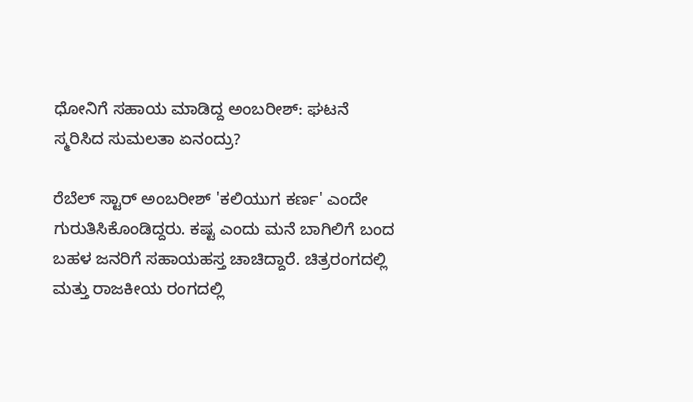ಧೋನಿಗೆ ಸಹಾಯ ಮಾಡಿದ್ದ ಅಂಬರೀಶ್: ಘಟನೆ ಸ್ಮರಿಸಿದ ಸುಮಲತಾ ಏನಂದ್ರು?

ರೆಬೆಲ್ ಸ್ಟಾರ್ ಅಂಬರೀಶ್ 'ಕಲಿಯುಗ ಕರ್ಣ' ಎಂದೇ ಗುರುತಿಸಿಕೊಂಡಿದ್ದರು. ಕಷ್ಟ ಎಂದು ಮನೆ ಬಾಗಿಲಿಗೆ ಬಂದ ಬಹಳ ಜನರಿಗೆ ಸಹಾಯಹಸ್ತ ಚಾಚಿದ್ದಾರೆ. ಚಿತ್ರರಂಗದಲ್ಲಿ ಮತ್ತು ರಾಜಕೀಯ ರಂಗದಲ್ಲಿ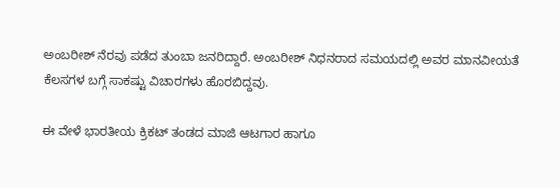ಅಂಬರೀಶ್ ನೆರವು ಪಡೆದ ತುಂಬಾ ಜನರಿದ್ದಾರೆ. ಅಂಬರೀಶ್ ನಿಧನರಾದ ಸಮಯದಲ್ಲಿ ಅವರ ಮಾನವೀಯತೆ ಕೆಲಸಗಳ ಬಗ್ಗೆ ಸಾಕಷ್ಟು ವಿಚಾರಗಳು ಹೊರಬಿದ್ದವು.

ಈ ವೇಳೆ ಭಾರತೀಯ ಕ್ರಿಕಟ್ ತಂಡದ ಮಾಜಿ ಆಟಗಾರ ಹಾಗೂ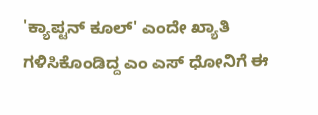'ಕ್ಯಾಪ್ಟನ್ ಕೂಲ್' ಎಂದೇ ಖ್ಯಾತಿ ಗಳಿಸಿಕೊಂಡಿದ್ದ ಎಂ ಎಸ್ ಧೋನಿಗೆ ಈ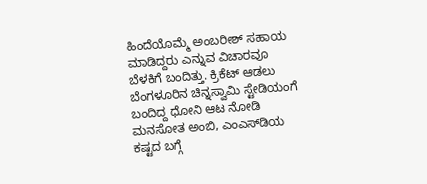ಹಿಂದೆಯೊಮ್ಮೆ ಅಂಬರೀಶ್ ಸಹಾಯ ಮಾಡಿದ್ದರು ಎನ್ನುವ ವಿಚಾರವೂ ಬೆಳಕಿಗೆ ಬಂದಿತ್ತು. ಕ್ರಿಕೆಟ್ ಆಡಲು ಬೆಂಗಳೂರಿನ ಚಿನ್ನಸ್ವಾಮಿ ಸ್ಟೇಡಿಯಂಗೆ ಬಂದಿದ್ದ ಧೋನಿ ಆಟ ನೋಡಿ ಮನಸೋತ ಅಂಬಿ, ಎಂಎಸ್‌ಡಿಯ ಕಷ್ಟದ ಬಗ್ಗೆ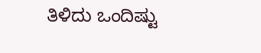ತಿಳಿದು ಒಂದಿಷ್ಟು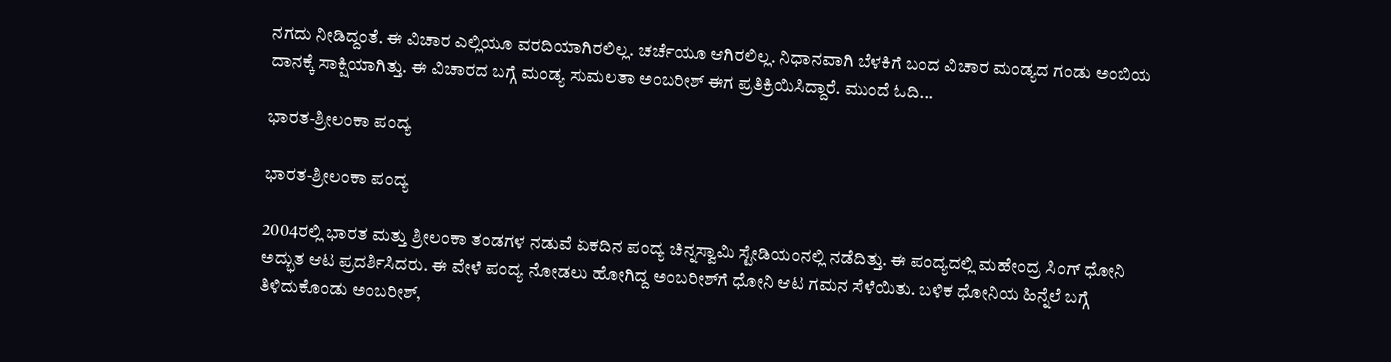ನಗದು ನೀಡಿದ್ದಂತೆ. ಈ ವಿಚಾರ ಎಲ್ಲಿಯೂ ವರದಿಯಾಗಿರಲಿಲ್ಲ. ಚರ್ಚೆಯೂ ಆಗಿರಲಿಲ್ಲ. ನಿಧಾನವಾಗಿ ಬೆಳಕಿಗೆ ಬಂದ ವಿಚಾರ ಮಂಡ್ಯದ ಗಂಡು ಅಂಬಿಯ ದಾನಕ್ಕೆ ಸಾಕ್ಷಿಯಾಗಿತ್ತು. ಈ ವಿಚಾರದ ಬಗ್ಗೆ ಮಂಡ್ಯ ಸುಮಲತಾ ಅಂಬರೀಶ್ ಈಗ ಪ್ರತಿಕ್ರಿಯಿಸಿದ್ದಾರೆ. ಮುಂದೆ ಓದಿ...

ಭಾರತ-ಶ್ರೀಲಂಕಾ ಪಂದ್ಯ

ಭಾರತ-ಶ್ರೀಲಂಕಾ ಪಂದ್ಯ

2004ರಲ್ಲಿ ಭಾರತ ಮತ್ತು ಶ್ರೀಲಂಕಾ ತಂಡಗಳ ನಡುವೆ ಏಕದಿನ ಪಂದ್ಯ ಚಿನ್ನಸ್ವಾಮಿ ಸ್ಟೇಡಿಯಂನಲ್ಲಿ ನಡೆದಿತ್ತು. ಈ ಪಂದ್ಯದಲ್ಲಿ ಮಹೇಂದ್ರ ಸಿಂಗ್ ಧೋನಿ ಅದ್ಭುತ ಆಟ ಪ್ರದರ್ಶಿಸಿದರು. ಈ ವೇಳೆ ಪಂದ್ಯ ನೋಡಲು ಹೋಗಿದ್ದ ಅಂಬರೀಶ್‌ಗೆ ಧೋನಿ ಆಟ ಗಮನ ಸೆಳೆಯಿತು. ಬಳಿಕ ಧೋನಿಯ ಹಿನ್ನೆಲೆ ಬಗ್ಗೆ ತಿಳಿದುಕೊಂಡು ಅಂಬರೀಶ್,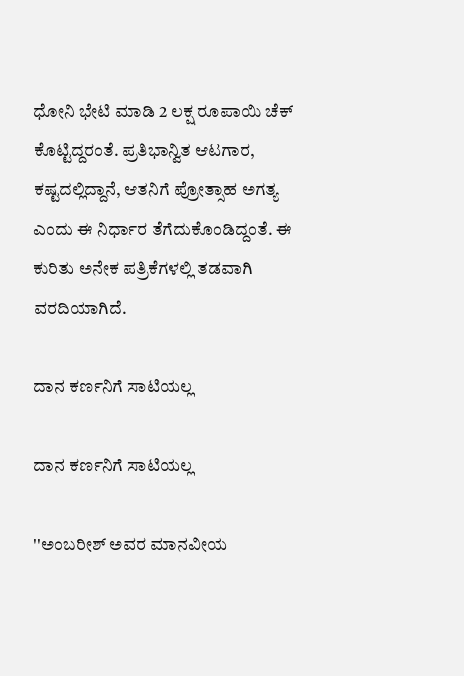ಧೋನಿ ಭೇಟಿ ಮಾಡಿ 2 ಲಕ್ಷ ರೂಪಾಯಿ ಚೆಕ್ ಕೊಟ್ಟಿದ್ದರಂತೆ. ಪ್ರತಿಭಾನ್ವಿತ ಆಟಗಾರ, ಕಷ್ಟದಲ್ಲಿದ್ದಾನೆ, ಆತನಿಗೆ ಪ್ರೋತ್ಸಾಹ ಅಗತ್ಯ ಎಂದು ಈ ನಿರ್ಧಾರ ತೆಗೆದುಕೊಂಡಿದ್ದಂತೆ. ಈ ಕುರಿತು ಅನೇಕ ಪತ್ರಿಕೆಗಳಲ್ಲಿ ತಡವಾಗಿ ವರದಿಯಾಗಿದೆ.

ದಾನ ಕರ್ಣನಿಗೆ ಸಾಟಿಯಲ್ಲ

ದಾನ ಕರ್ಣನಿಗೆ ಸಾಟಿಯಲ್ಲ

''ಅಂಬರೀಶ್ ಅವರ ಮಾನವೀಯ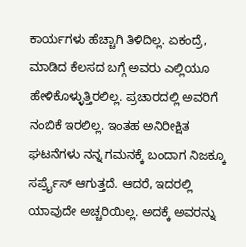ಕಾರ್ಯಗಳು ಹೆಚ್ಚಾಗಿ ತಿಳಿದಿಲ್ಲ. ಏಕಂದ್ರೆ, ಮಾಡಿದ ಕೆಲಸದ ಬಗ್ಗೆ ಅವರು ಎಲ್ಲಿಯೂ ಹೇಳಿಕೊಳ್ಳುತ್ತಿರಲಿಲ್ಲ. ಪ್ರಚಾರದಲ್ಲಿ ಅವರಿಗೆ ನಂಬಿಕೆ ಇರಲಿಲ್ಲ. ಇಂತಹ ಅನಿರೀಕ್ಷಿತ ಘಟನೆಗಳು ನನ್ನ ಗಮನಕ್ಕೆ ಬಂದಾಗ ನಿಜಕ್ಕೂ ಸರ್ಪ್ರೈಸ್ ಆಗುತ್ತದೆ. ಆದರೆ, ಇದರಲ್ಲಿ ಯಾವುದೇ ಅಚ್ಚರಿಯಿಲ್ಲ. ಅದಕ್ಕೆ ಅವರನ್ನು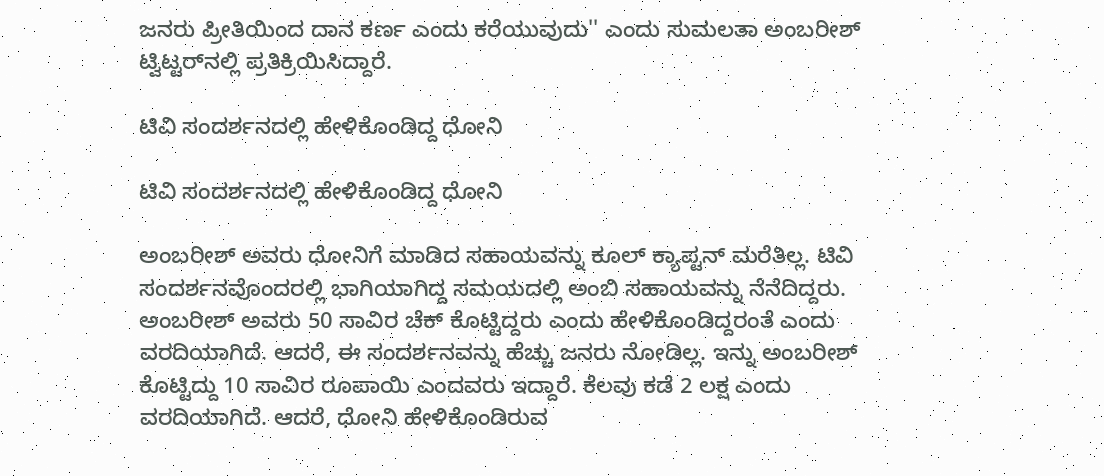ಜನರು ಪ್ರೀತಿಯಿಂದ ದಾನ ಕರ್ಣ ಎಂದು ಕರೆಯುವುದು'' ಎಂದು ಸುಮಲತಾ ಅಂಬರೀಶ್ ಟ್ವಿಟ್ಟರ್‌ನಲ್ಲಿ ಪ್ರತಿಕ್ರಿಯಿಸಿದ್ದಾರೆ.

ಟಿವಿ ಸಂದರ್ಶನದಲ್ಲಿ ಹೇಳಿಕೊಂಡಿದ್ದ ಧೋನಿ

ಟಿವಿ ಸಂದರ್ಶನದಲ್ಲಿ ಹೇಳಿಕೊಂಡಿದ್ದ ಧೋನಿ

ಅಂಬರೀಶ್ ಅವರು ಧೋನಿಗೆ ಮಾಡಿದ ಸಹಾಯವನ್ನು ಕೂಲ್ ಕ್ಯಾಪ್ಟನ್ ಮರೆತಿಲ್ಲ. ಟಿವಿ ಸಂದರ್ಶನವೊಂದರಲ್ಲಿ ಭಾಗಿಯಾಗಿದ್ದ ಸಮಯದಲ್ಲಿ ಅಂಬಿ ಸಹಾಯವನ್ನು ನೆನೆದಿದ್ದರು. ಅಂಬರೀಶ್ ಅವರು 50 ಸಾವಿರ ಚೆಕ್ ಕೊಟ್ಟಿದ್ದರು ಎಂದು ಹೇಳಿಕೊಂಡಿದ್ದರಂತೆ ಎಂದು ವರದಿಯಾಗಿದೆ. ಆದರೆ, ಈ ಸಂದರ್ಶನವನ್ನು ಹೆಚ್ಚು ಜನರು ನೋಡಿಲ್ಲ. ಇನ್ನು ಅಂಬರೀಶ್ ಕೊಟ್ಟಿದ್ದು 10 ಸಾವಿರ ರೂಪಾಯಿ ಎಂದವರು ಇದ್ದಾರೆ. ಕೆಲವು ಕಡೆ 2 ಲಕ್ಷ ಎಂದು ವರದಿಯಾಗಿದೆ. ಆದರೆ, ಧೋನಿ ಹೇಳಿಕೊಂಡಿರುವ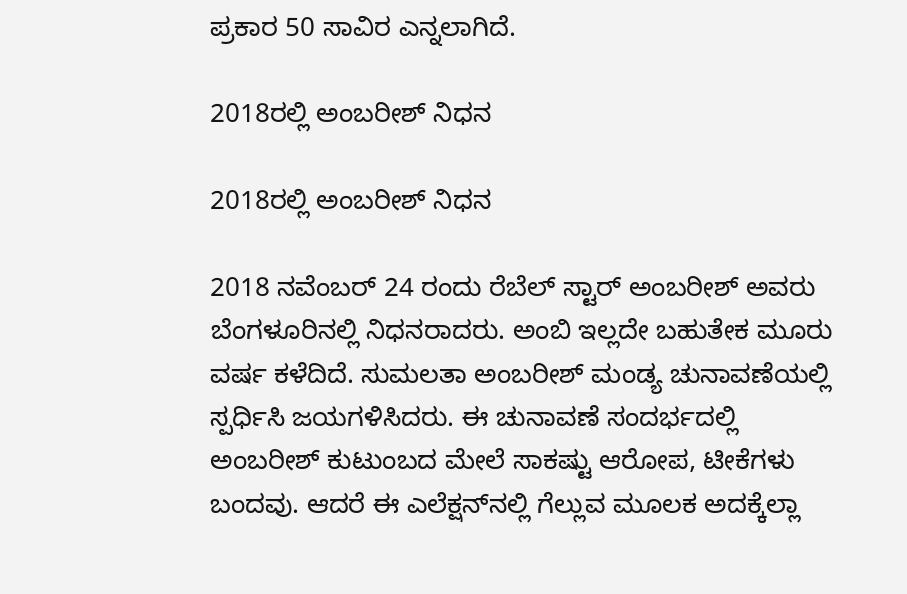ಪ್ರಕಾರ 50 ಸಾವಿರ ಎನ್ನಲಾಗಿದೆ.

2018ರಲ್ಲಿ ಅಂಬರೀಶ್ ನಿಧನ

2018ರಲ್ಲಿ ಅಂಬರೀಶ್ ನಿಧನ

2018 ನವೆಂಬರ್ 24 ರಂದು ರೆಬೆಲ್ ಸ್ಟಾರ್ ಅಂಬರೀಶ್ ಅವರು ಬೆಂಗಳೂರಿನಲ್ಲಿ ನಿಧನರಾದರು. ಅಂಬಿ ಇಲ್ಲದೇ ಬಹುತೇಕ ಮೂರು ವರ್ಷ ಕಳೆದಿದೆ. ಸುಮಲತಾ ಅಂಬರೀಶ್ ಮಂಡ್ಯ ಚುನಾವಣೆಯಲ್ಲಿ ಸ್ಪರ್ಧಿಸಿ ಜಯಗಳಿಸಿದರು. ಈ ಚುನಾವಣೆ ಸಂದರ್ಭದಲ್ಲಿ ಅಂಬರೀಶ್ ಕುಟುಂಬದ ಮೇಲೆ ಸಾಕಷ್ಟು ಆರೋಪ, ಟೀಕೆಗಳು ಬಂದವು. ಆದರೆ ಈ ಎಲೆಕ್ಷನ್‌ನಲ್ಲಿ ಗೆಲ್ಲುವ ಮೂಲಕ ಅದಕ್ಕೆಲ್ಲಾ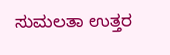ಸುಮಲತಾ ಉತ್ತರ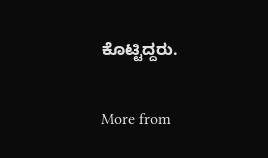ಕೊಟ್ಟಿದ್ದರು.

More from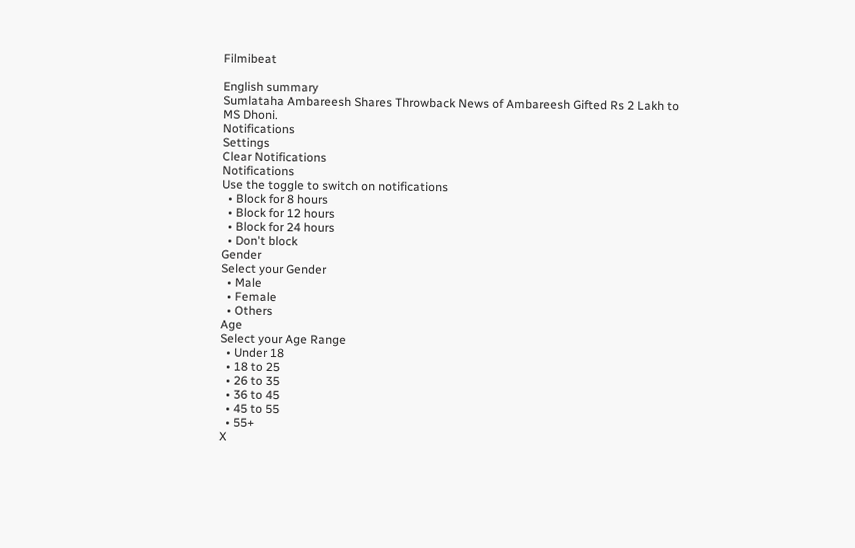Filmibeat

English summary
Sumlataha Ambareesh Shares Throwback News of Ambareesh Gifted Rs 2 Lakh to MS Dhoni.
Notifications
Settings
Clear Notifications
Notifications
Use the toggle to switch on notifications
  • Block for 8 hours
  • Block for 12 hours
  • Block for 24 hours
  • Don't block
Gender
Select your Gender
  • Male
  • Female
  • Others
Age
Select your Age Range
  • Under 18
  • 18 to 25
  • 26 to 35
  • 36 to 45
  • 45 to 55
  • 55+
X